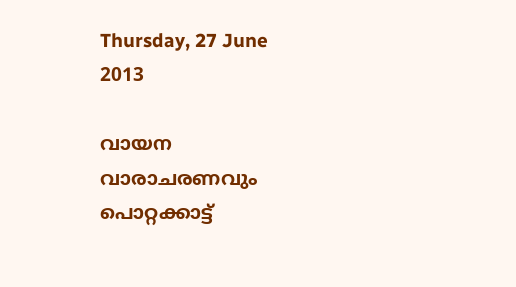Thursday, 27 June 2013

വായന വാരാചരണവും പൊറ്റക്കാട്ട്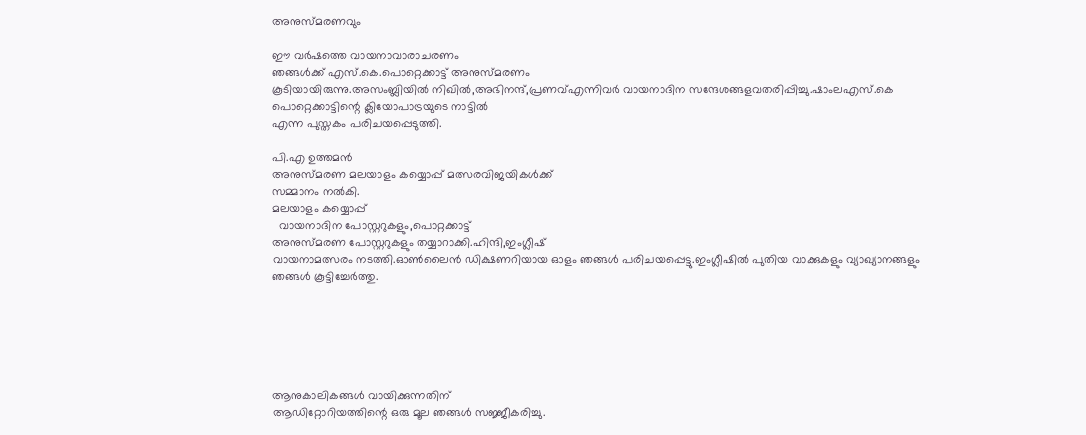അനുസ്മരണവും

ഈ വര്‍ഷത്തെ വായനാവാരാചരണം
ഞങ്ങള്‍ക്ക് എസ്.കെ.പൊറ്റെക്കാട്ട് അനുസ്മരണം
കൂടിയായിരുന്നു.അസംബ്ലിയില്‍ നിഖില്‍,അഭിനന്ദ്,പ്രണവ്എന്നിവര്‍ വായനാദിന സന്ദേശങ്ങളവതരിപ്പിച്ചു.ഷാംലഎസ്.കെ പൊറ്റെക്കാട്ടിന്റെ ക്ലിയോപാട്രയുടെ നാട്ടില്‍
എന്ന പുസ്തകം പരിചയപ്പെടുത്തി.

പി.എ ഉത്തമന്‍
അനുസ്മരണ മലയാളം കയ്യൊപ്പ് മത്സരവിജയികള്‍ക്ക്
സമ്മാനം നല്‍കി.
മലയാളം കയ്യൊപ്പ്
  വായനാദിന പോസ്റ്ററുകളും,പൊറ്റക്കാട്ട്
അനുസ്മരണ പോസ്റ്ററുകളും തയ്യാറാക്കി.ഹിന്ദി,ഇംഗ്ലീഷ്
വായനാമത്സരം നടത്തി.ഓണ്‍ലൈന്‍ ഡിക്ഷണറിയായ ഓളം ഞങ്ങള്‍ പരിചയപ്പെട്ടു.ഇംഗ്ലീഷില്‍ പുതിയ വാക്കുകളും വ്യാഖ്യാനങ്ങളും ഞങ്ങള്‍ കൂട്ടിച്ചേര്‍ത്തു.






ആനുകാലികങ്ങള്‍ വായിക്കുന്നതിന്
ആഡിറ്റോറിയത്തിന്റെ ഒരു മൂല ഞങ്ങള്‍ സജ്ജീകരിച്ചു.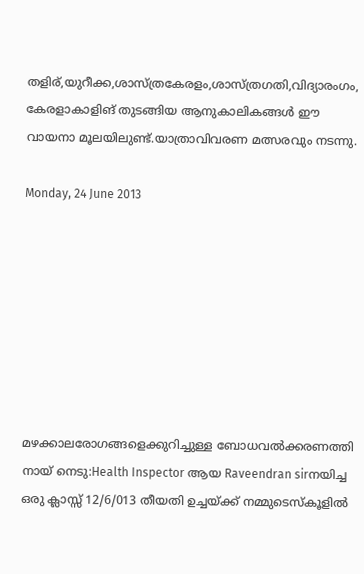തളിര്,യുറീക്ക,ശാസ്ത്രകേരളം,ശാസ്ത്രഗതി,വിദ്യാരംഗം,
കേരളാകാളിങ് തുടങ്ങിയ ആനുകാലികങ്ങള്‍ ഈ
വായനാ മൂലയിലുണ്ട്.യാത്രാവിവരണ മത്സരവും നടന്നു.

Monday, 24 June 2013








മഴക്കാലരോഗങ്ങളെക്കുറിച്ചുള്ള ബോധവല്‍ക്കരണത്തി
നായ് നെടു:Health Inspector ആയ Raveendran sirനയിച്ച ഒരു ക്ലാസ്സ് 12/6/013 തീയതി ഉച്ചയ്ക്ക് നമ്മുടെസ്കൂളില്‍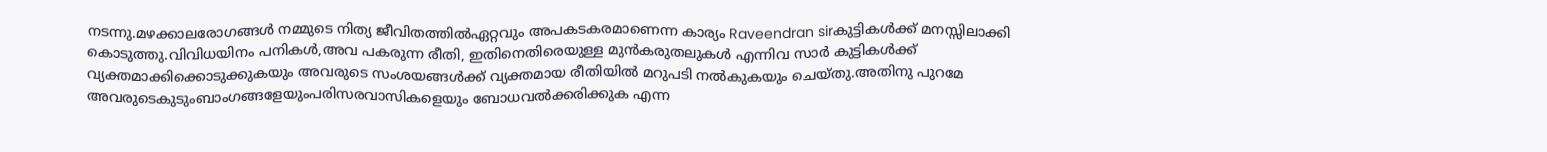നടന്നു.മഴക്കാലരോഗങ്ങള്‍ നമ്മുടെ നിത്യ ജീവിതത്തില്‍ഏറ്റവും അപകടകരമാണെന്ന കാര്യം Raveendran sirകുട്ടികള്‍ക്ക് മനസ്സിലാക്കി കൊടുത്തു.വിവിധയിനം പനികള്‍,അവ പകരുന്ന രീതി, ഇതിനെതിരെയുള്ള മുന്‍കരുതലുകള്‍ എന്നിവ സാര്‍ കുട്ടികള്‍ക്ക് വ്യക്തമാക്കിക്കൊടുക്കുകയും അവരുടെ സംശയങ്ങള്‍ക്ക് വ്യക്തമായ രീതിയില്‍ മറുപടി നല്‍കുകയും ചെയ്തു.അതിനു പുറമേ അവരുടെകുടുംബാംഗങ്ങളേയുംപരിസരവാസികളെയും ബോധവല്‍ക്കരിക്കുക എന്ന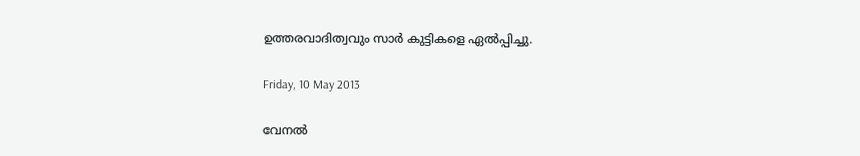ഉത്തരവാദിത്വവും സാര്‍ കുട്ടികളെ ഏല്‍പ്പിച്ചു.

Friday, 10 May 2013

വേനല്‍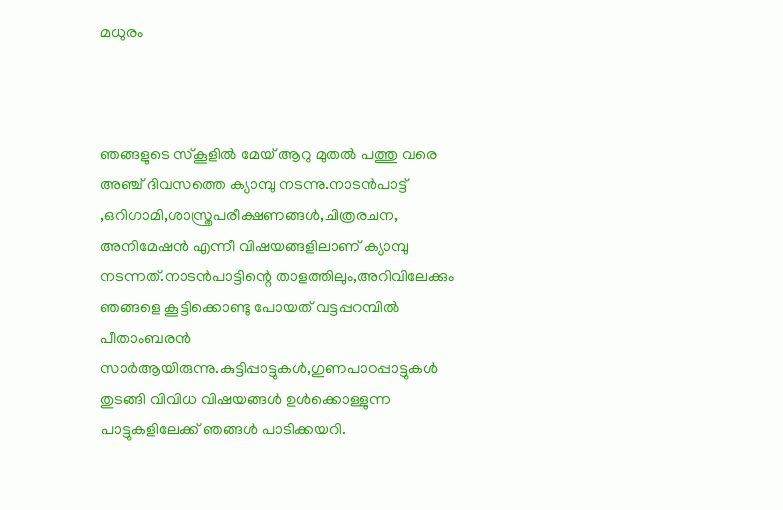മധുരം



ഞങ്ങളുടെ സ്കൂളില്‍ മേയ് ആറു മുതല്‍ പത്തു വരെ അഞ്ച് ദിവസത്തെ ക്യാമ്പു നടന്നു.നാടന്‍പാട്ട് ,ഒറിഗാമി,ശാസ്ത്രപരീക്ഷണങ്ങള്‍,ചിത്രരചന, അനിമേഷന്‍ എന്നീ വിഷയങ്ങളിലാണ് ക്യാമ്പു നടന്നത്.നാടന്‍പാട്ടിന്റെ താളത്തിലും,അറിവിലേക്കും ഞങ്ങളെ കൂട്ടിക്കൊണ്ടു പോയത് വട്ടപ്പറമ്പില്‍ പീതാംബരന്‍ സാര്‍ആയിരുന്നു.കുട്ടിപ്പാട്ടുകള്‍,ഗുണപാഠപ്പാട്ടുകള്‍ തുടങ്ങി വിവിധ വിഷയങ്ങള്‍ ഉള്‍ക്കൊള്ളുന്ന പാട്ടുകളിലേക്ക് ഞങ്ങള്‍ പാടിക്കയറി.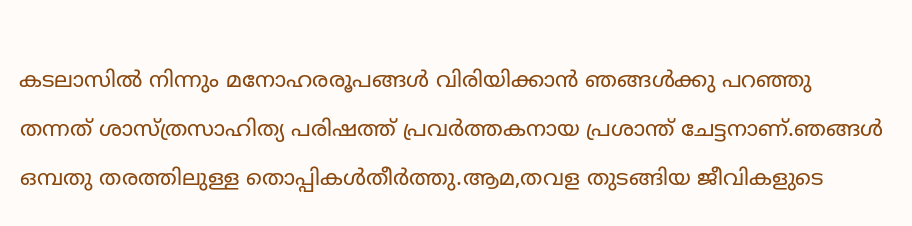കടലാസില്‍ നിന്നും മനോഹരരൂപങ്ങള്‍ വിരിയിക്കാന്‍ ഞങ്ങള്‍ക്കു പറഞ്ഞു തന്നത് ശാസ്ത്രസാഹിത്യ പരിഷത്ത് പ്രവര്‍ത്തകനായ പ്രശാന്ത് ചേട്ടനാണ്.ഞങ്ങള്‍ ഒമ്പതു തരത്തിലുള്ള തൊപ്പികള്‍തീര്‍ത്തു.ആമ,തവള തുടങ്ങിയ ജീവികളുടെ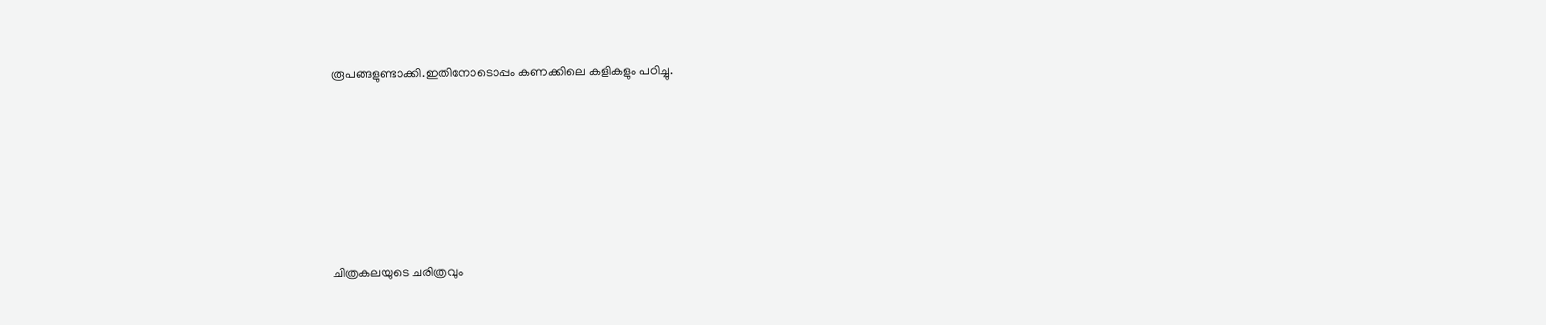രൂപങ്ങളുണ്ടാക്കി.ഇതിനോടൊപ്പം കണക്കിലെ കളികളും പഠിച്ചു.








ചിത്രകലയുടെ ചരിത്രവും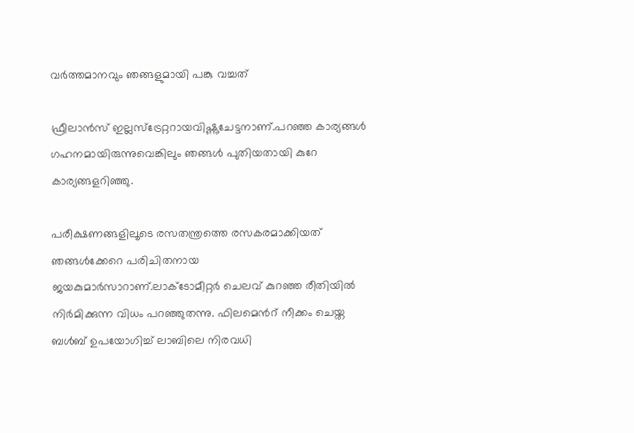വര്‍ത്തമാനവും ഞങ്ങളുമായി പങ്കു വച്ചത്

ഫ്രീലാന്‍സ് ഇല്ലസ്ട്രേറ്ററായവിഷ്ണുചേട്ടനാണ്.പറഞ്ഞ കാര്യങ്ങള്‍ ഗഹനമായിരുന്നുവെങ്കിലും ഞങ്ങള്‍ പുതിയതായി കുറേ കാര്യങ്ങളറിഞ്ഞു.

പരീക്ഷണങ്ങളിലൂടെ രസതന്ത്രത്തെ രസകരമാക്കിയത് ഞങ്ങള്‍ക്കേറെ പരിചിതനായ ജയകുമാര്‍സാറാണ്.ലാക്ടോമീറ്റര്‍‌ ചെലവ് കുറഞ്ഞ രീതിയില്‍ നിര്‍മിക്കുന്ന വിധം പറഞ്ഞുതന്നു. ഫിലമെന്‍റ് നീക്കം ചെയ്ത ബള്‍ബ് ഉപയോഗിച്ച് ലാബിലെ നിരവധി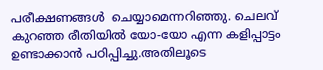പരീക്ഷണങ്ങള്‍  ‌ചെയ്യാമെന്നറിഞ്ഞു. ചെലവ് കുറഞ്ഞ രീതിയില്‍ യോ-യോ എന്ന കളിപ്പാട്ടം ഉണ്ടാക്കാന്‍ പഠിപ്പിച്ചു.അതിലൂടെ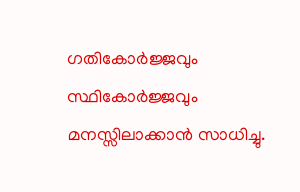ഗതികോര്‍ജ്ജവും സ്ഥികോര്‍ജ്ജവും മനസ്സിലാക്കാന്‍ സാധിച്ചു.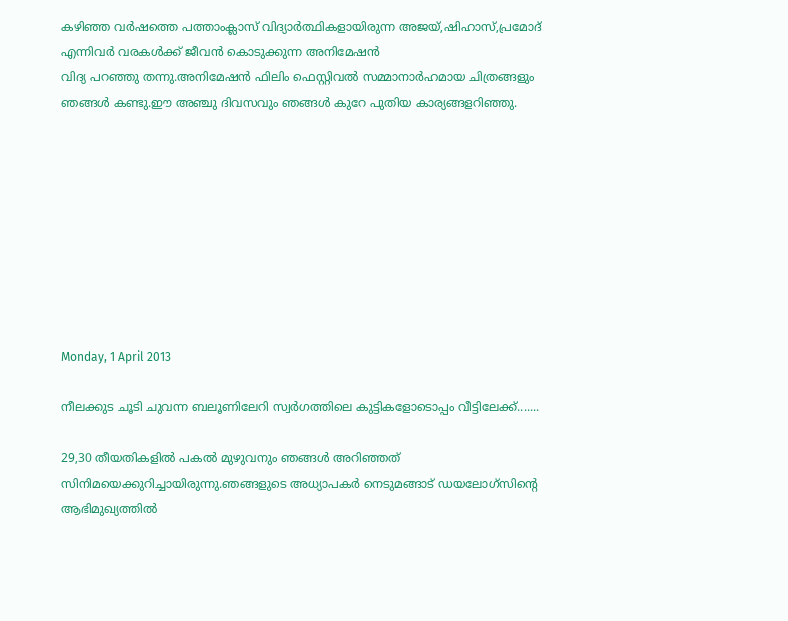കഴിഞ്ഞ വര്‍ഷത്തെ പത്താംക്ലാസ് വിദ്യാര്‍ത്ഥികളായിരുന്ന അജയ്,ഷിഹാസ്,പ്രമോദ് എന്നിവര്‍ വരകള്‍ക്ക് ജീവന്‍ കൊടുക്കുന്ന അനിമേഷന്‍
വിദ്യ പറഞ്ഞു തന്നു.അനിമേഷന്‍ ഫിലിം ഫെസ്റ്റിവല്‍ സമ്മാനാര്‍ഹമായ ചിത്രങ്ങളും ഞങ്ങള്‍ കണ്ടു.ഈ അഞ്ചു ദിവസവും ഞങ്ങള്‍ കുറേ പുതിയ കാര്യങ്ങളറിഞ്ഞു.









Monday, 1 April 2013

നീലക്കുട ചൂടി ചുവന്ന ബലൂണിലേറി സ്വര്‍ഗത്തിലെ കുട്ടികളോടൊപ്പം വീട്ടിലേക്ക്.......

29,30 തീയതികളില്‍ പകല്‍ മുഴുവനും ഞങ്ങള്‍ അറിഞ്ഞത്  സിനിമയെക്കുറിച്ചായിരുന്നു.ഞങ്ങളുടെ അധ്യാപകര്‍ നെടുമങ്ങാട് ഡയലോഗ്സിന്റെ ആഭിമുഖ്യത്തില്‍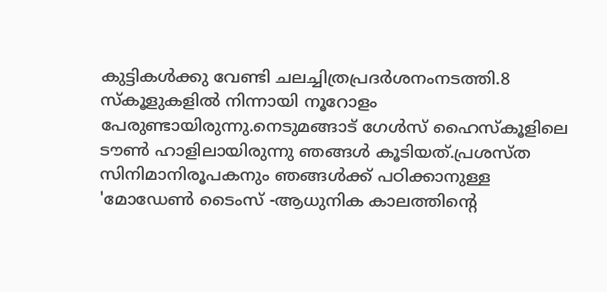കുട്ടികള്‍ക്കു വേണ്ടി ചലച്ചിത്രപ്രദര്‍ശനംനടത്തി.8 സ്കൂളുകളില്‍ നിന്നായി നൂറോളം പേരുണ്ടായിരുന്നു.നെടുമങ്ങാട് ഗേള്‍സ് ഹൈസ്കൂളിലെ ടൗണ്‍ ഹാളിലായിരുന്നു ഞങ്ങള്‍ കൂടിയത്.പ്രശസ്ത സിനിമാനിരൂപകനും ഞങ്ങള്‍ക്ക് പഠിക്കാനുള്ള 'മോഡേണ്‍ ടൈംസ് -ആധുനിക കാലത്തിന്റെ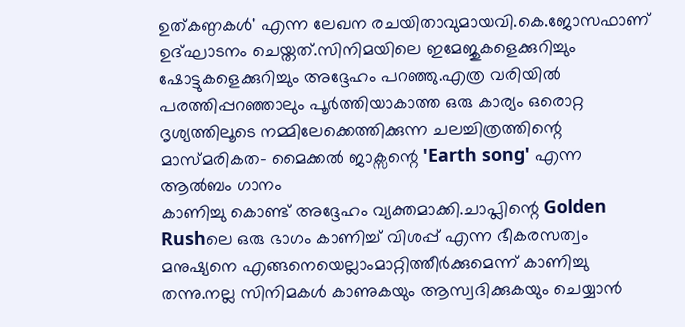ഉത്കണ്ഠകള്‍' എന്ന ലേഖന രചയിതാവുമായവി.കെ.ജോസഫാണ് ഉദ്ഘാടനം ചെയ്തത്.സിനിമയിലെ ഇമേജുകളെക്കുറിച്ചും ഷോട്ടുകളെക്കുറിച്ചും അദ്ദേഹം പറഞ്ഞു.എത്ര വരിയില്‍ പരത്തിപ്പറഞ്ഞാലും പൂര്‍ത്തിയാകാത്ത ഒരു കാര്യം ഒരൊറ്റ ദൃശ്യത്തിലൂടെ നമ്മിലേക്കെത്തിക്കുന്ന ചലച്ചിത്രത്തിന്റെ മാസ്മരികത- മൈക്കല്‍ ജാക്സന്റെ 'Earth song' എന്ന ആല്‍ബം ഗാനം
കാണിച്ചു കൊണ്ട് അദ്ദേഹം വ്യക്തമാക്കി.ചാപ്ലിന്റെ Golden Rushലെ ഒരു ഭാഗം കാണിച്ച് വിശപ്പ് എന്ന ഭീകരസത്വം മനുഷ്യനെ എങ്ങനെയെല്ലാംമാറ്റിത്തീര്‍ക്കുമെന്ന് കാണിച്ചു തന്നു.നല്ല സിനിമകള്‍ കാണുകയും ആസ്വദിക്കുകയും ചെയ്യാന്‍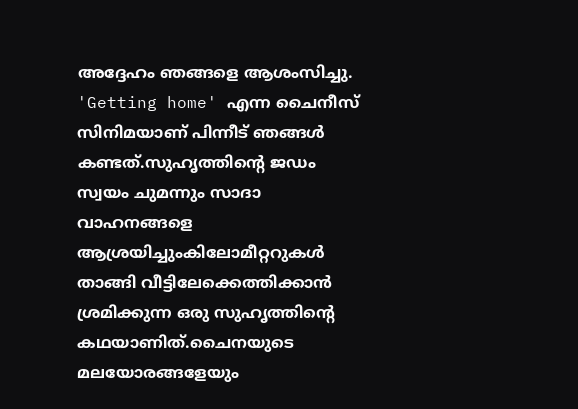അദ്ദേഹം ഞങ്ങളെ ആശംസിച്ചു.
'Getting home' എന്ന ചൈനീസ് സിനിമയാണ് പിന്നീട് ഞങ്ങള്‍ കണ്ടത്.സുഹൃത്തിന്റെ ജഡം സ്വയം ചുമന്നും സാദാ വാഹനങ്ങളെ ആശ്രയിച്ചുംകിലോമീറ്ററുകള്‍ താങ്ങി വീട്ടിലേക്കെത്തിക്കാന്‍ ശ്രമിക്കുന്ന ഒരു സുഹൃത്തിന്റെ കഥയാണിത്.ചൈനയുടെ മലയോരങ്ങളേയും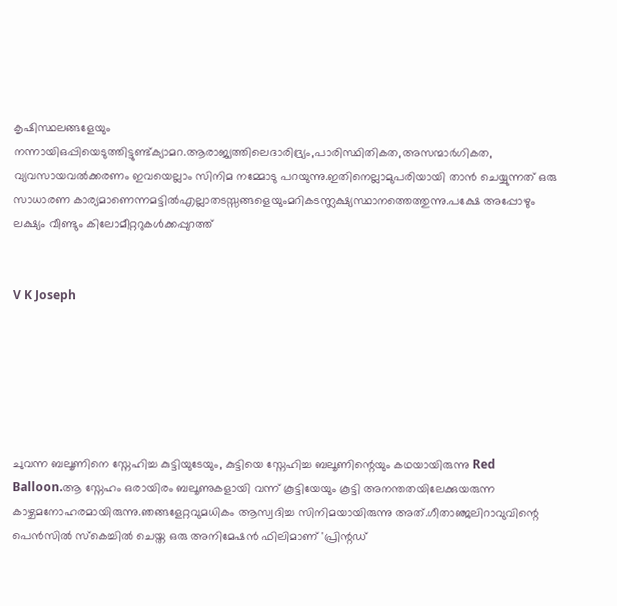കൃഷിസ്ഥലങ്ങളേയും നന്നായിഒപ്പിയെടുത്തിട്ടുണ്ട്ക്യാമറ.ആരാജ്യത്തിലെദാരിദ്ര്യം,പാരിസ്ഥിതികത,അസന്മാര്‍ഗികത, വ്യവസായവല്‍ക്കരണം ഇവയെല്ലാം സിനിമ നമ്മോടു പറയുന്നു.ഇതിനെല്ലാമുപരിയായി താന്‍ ചെയ്യുന്നത് ഒരു സാധാരണ കാര്യമാണെന്നമട്ടില്‍എല്ലാതടസ്സങ്ങളെയുംമറികടന്ന്ലക്ഷ്യസ്ഥാനത്തെത്തുന്നു.പക്ഷേ അപ്പോഴും ലക്ഷ്യം വീണ്ടും കിലോമീറ്ററുകള്‍ക്കപ്പുറത്ത്


V K Joseph






ചുവന്ന ബലൂണിനെ സ്നേഹിച്ച കുട്ടിയുടേയും, കുട്ടിയെ സ്നേഹിച്ച ബലൂണിന്റെയും കഥയായിരുന്നു Red Balloon.ആ സ്നേഹം ഒരായിരം ബലൂണുകളായി വന്ന് കൂട്ടിയേയും കൂട്ടി അനന്തതയിലേക്കുയരുന്ന കാഴ്ചമനോഹരമായിരുന്നു.ഞങ്ങളേറ്റവുമധികം ആസ്വദിച്ച സിനിമയായിരുന്നു അത്.ഗീതാഞ്ജലിറാവുവിന്റെ പെന്‍സില്‍ സ്കെച്ചില്‍ ചെയ്ത ഒരു അനിമേഷന്‍ ഫിലിമാണ് 'പ്രിന്റഡ്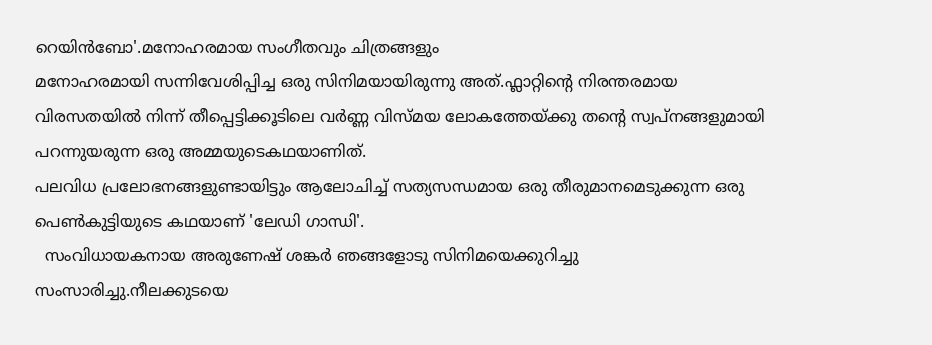റെയിന്‍ബോ'.മനോഹരമായ സംഗീതവും ചിത്രങ്ങളും
മനോഹരമായി സന്നിവേശിപ്പിച്ച ഒരു സിനിമയായിരുന്നു അത്.ഫ്ലാറ്റിന്റെ നിരന്തരമായ വിരസതയില്‍ നിന്ന് തീപ്പെട്ടിക്കൂടിലെ വര്‍ണ്ണ വിസ്മയ ലോകത്തേയ്ക്കു തന്റെ സ്വപ്നങ്ങളുമായി പറന്നുയരുന്ന ഒരു അമ്മയുടെകഥയാണിത്.
പലവിധ പ്രലോഭനങ്ങളുണ്ടായിട്ടും ആലോചിച്ച് സത്യസന്ധമായ ഒരു തീരുമാനമെടുക്കുന്ന ഒരു പെണ്‍കുട്ടിയുടെ കഥയാണ് 'ലേഡി ഗാന്ധി'.
  സംവിധായകനായ അരുണേഷ് ശങ്കര്‍ ഞങ്ങളോടു സിനിമയെക്കുറിച്ചു സംസാരിച്ചു.നീലക്കുടയെ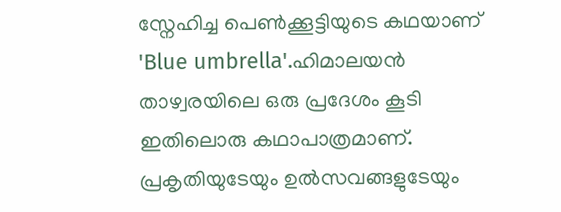സ്നേഹിച്ച പെണ്‍ക്കൂട്ടിയുടെ കഥയാണ് 'Blue umbrella'.ഹിമാലയന്‍ താഴ്വരയിലെ ഒരു പ്രദേശം കൂടി ഇതിലൊരു കഥാപാത്രമാണ്. പ്രകൃതിയുടേയും ഉല്‍സവങ്ങളുടേയും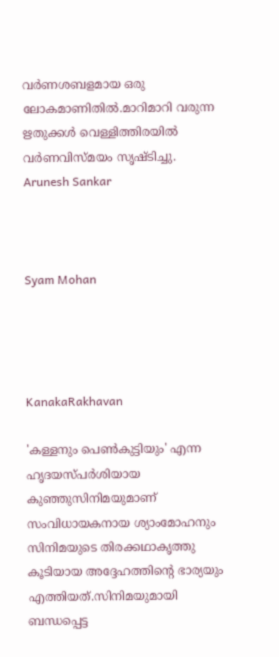വര്‍ണശബളമായ ഒരു ലോകമാണിതില്‍.മാറിമാറി വരുന്ന ഋതുക്കള്‍ വെള്ളിത്തിരയില്‍ വര്‍ണവിസ്മയം സൃഷ്ടിച്ചു.
Arunesh Sankar



Syam Mohan




KanakaRakhavan

'കള്ളനും പെണ്‍കുട്ടിയും' എന്ന ഹൃദയസ്പര്‍ശിയായ കുഞ്ഞുസിനിമയുമാണ് സംവിധായകനായ ശ്യാംമോഹനും സിനിമയുടെ തിരക്കഥാകൃത്തു കൂടിയായ അദ്ദേഹത്തിന്റെ ഭാര്യയും എത്തിയത്.സിനിമയുമായി ബന്ധപ്പെട്ട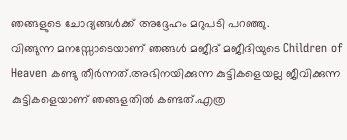ഞങ്ങളുടെ ചോദ്യങ്ങള്‍ക്ക് അദ്ദേഹം മറുപടി പറഞ്ഞു.
വിങ്ങുന്ന മനസ്സോടെയാണ് ഞങ്ങള്‍ മജീദ് മജീദിയുടെ Children of Heaven കണ്ടു തീര്‍ന്നത്.അഭിനയിക്കുന്ന കുട്ടികളെയല്ല ജീവിക്കുന്ന കുട്ടികളെയാണ് ഞങ്ങളതില്‍ കണ്ടത്.എത്ര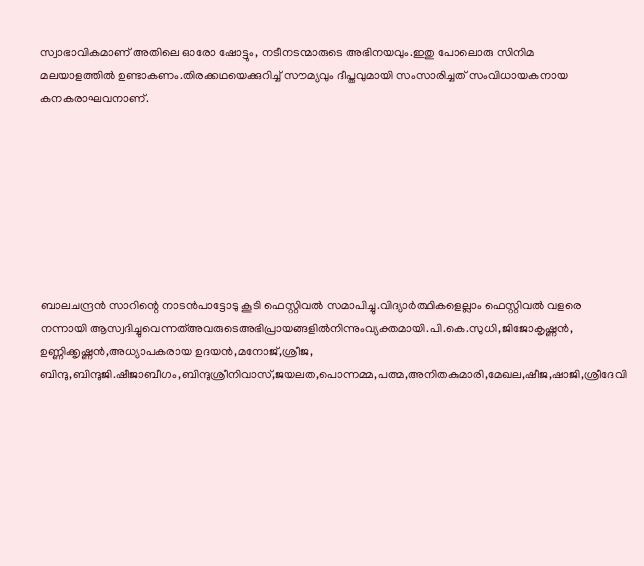സ്വാഭാവികമാണ് അതിലെ ഓരോ ഷോട്ടും, നടീനടന്മാരുടെ അഭിനയവും.ഇതു പോലൊരു സിനിമ
മലയാളത്തില്‍ ഉണ്ടാകണം.തിരക്കഥയെക്കുറിച്ച് സൗമ്യവും ദീപ്തവുമായി സംസാരിച്ചത് സംവിധായകനായ കനകരാഘവനാണ്.








ബാലചന്ദ്രന്‍ സാറിന്റെ നാടന്‍പാട്ടോടു കൂടി ഫെസ്റ്റിവല്‍ സമാപിച്ചു.വിദ്യാര്‍ത്ഥികളെല്ലാം ഫെസ്റ്റിവല്‍ വളരെ നന്നായി ആസ്വദിച്ചുവെന്നത്അവരുടെഅഭിപ്രായങ്ങളില്‍നിന്നുംവ്യക്തമായി.പി.കെ.സുധി,ജിജോകൃഷ്ണന്‍, ഉണ്ണിക്കൃഷ്ണന്‍,അധ്യാപകരായ ഉദയന്‍,മനോജ്,ശ്രീജ, ബിന്ദു,ബിന്ദുജി.ഷീജാബീഗം,ബിന്ദുശ്രീനിവാസ്,ജയലത,പൊന്നമ്മ,പത്മ,അനിതകുമാരി,മേഖല,ഷീജ,ഷാജി,ശ്രീദേവി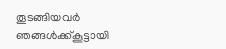തൂടങ്ങിയവര്‍ ഞങ്ങള്‍ക്ക്കൂട്ടായി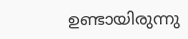ഉണ്ടായിരുന്നു